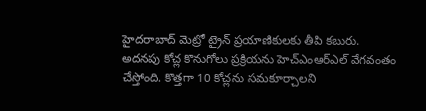హైదరాబాద్ మెట్రో ట్రైన్ ప్రయాణికులకు తీపి కబురు. అదనపు కోచ్ల కొనుగోలు ప్రక్రియను హెచ్ఎంఆర్ఎల్ వేగవంతం చేస్తోంది. కొత్తగా 10 కోచ్లను సమకూర్చాలని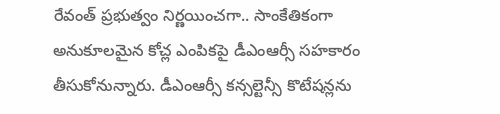రేవంత్ ప్రభుత్వం నిర్ణయించగా.. సాంకేతికంగా అనుకూలమైన కోచ్ల ఎంపికపై డీఎంఆర్సీ సహకారం తీసుకోనున్నారు. డీఎంఆర్సీ కన్సల్టెన్సీ కొటేషన్లను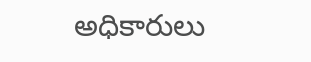అధికారులు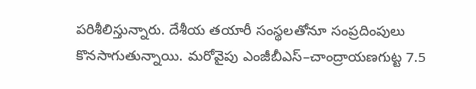పరిశీలిస్తున్నారు. దేశీయ తయారీ సంస్థలతోనూ సంప్రదింపులు కొనసాగుతున్నాయి. మరోవైపు ఎంజీబీఎస్–చాంద్రాయణగుట్ట 7.5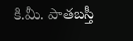కి.మీ. పాతబస్తీ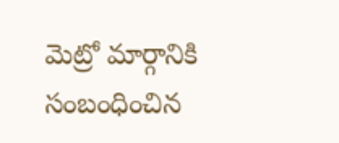మెట్రో మార్గానికి సంబంధించిన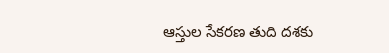ఆస్తుల సేకరణ తుది దశకు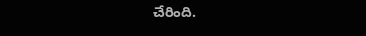చేరింది.